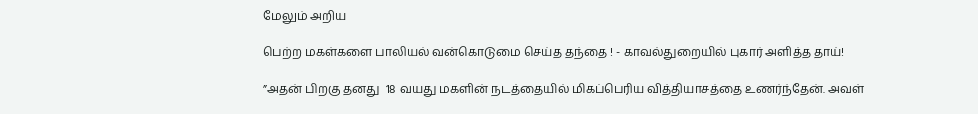மேலும் அறிய

பெற்ற மகள்களை பாலியல் வன்கொடுமை செய்த தந்தை ! - காவல்துறையில் புகார் அளித்த தாய்!

”அதன் பிறகு தனது  18 வயது மகளின் நடத்தையில் மிகப்பெரிய வித்தியாசத்தை உணர்ந்தேன். அவள்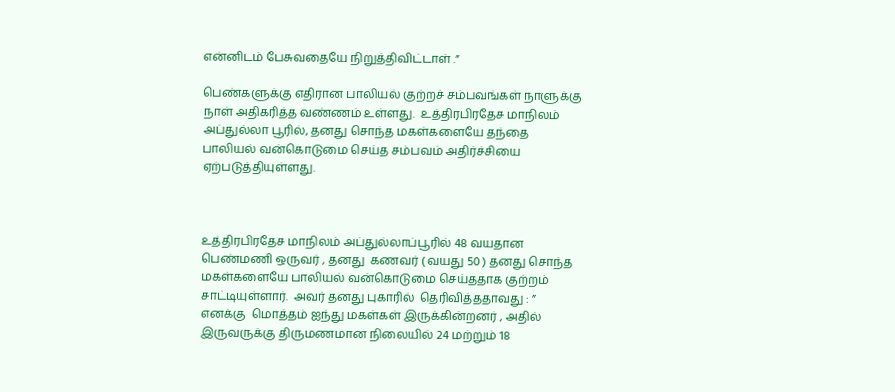என்னிடம் பேசுவதையே நிறுத்திவிட்டாள் .”

பெண்களுக்கு எதிரான பாலியல் குற்றச் சம்பவங்கள் நாளுக்கு நாள் அதிகரித்த வண்ணம் உள்ளது.  உத்திரபிரதேச மாநிலம் அப்துல்லா பூரில், தனது சொந்த மகள்களையே தந்தை பாலியல் வன்கொடுமை செய்த சம்பவம் அதிர்ச்சியை ஏற்படுத்தியுள்ளது.



உத்திரபிரதேச மாநிலம் அப்துல்லாப்பூரில் 48 வயதான பெண்மணி ஒருவர் , தனது  கணவர் ( வயது 50 ) தனது சொந்த மகள்களையே பாலியல் வன்கொடுமை செய்ததாக குற்றம் சாட்டியுள்ளார்.  அவர் தனது புகாரில்  தெரிவித்ததாவது : ” எனக்கு  மொத்தம் ஐந்து மகள்கள் இருக்கின்றனர் , அதில் இருவருக்கு திருமணமான நிலையில் 24 மற்றும் 18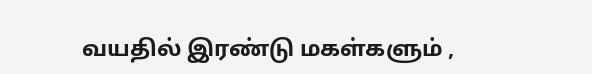வயதில் இரண்டு மகள்களும் ,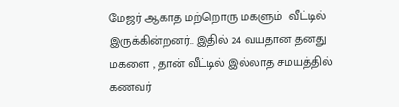மேஜர் ஆகாத மற்றொரு மகளும்  வீட்டில் இருக்கின்றனர்.. இதில் 24 வயதான தனது மகளை , தான் வீட்டில் இல்லாத சமயத்தில் கணவர்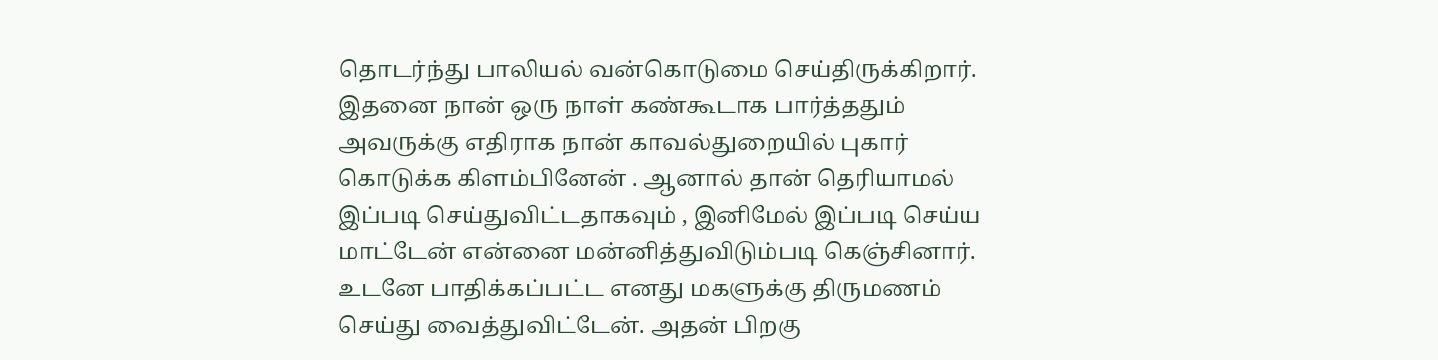தொடர்ந்து பாலியல் வன்கொடுமை செய்திருக்கிறார். இதனை நான் ஒரு நாள் கண்கூடாக பார்த்ததும் அவருக்கு எதிராக நான் காவல்துறையில் புகார் கொடுக்க கிளம்பினேன் . ஆனால் தான் தெரியாமல் இப்படி செய்துவிட்டதாகவும் , இனிமேல் இப்படி செய்ய மாட்டேன் என்னை மன்னித்துவிடும்படி கெஞ்சினார். உடனே பாதிக்கப்பட்ட எனது மகளுக்கு திருமணம் செய்து வைத்துவிட்டேன். அதன் பிறகு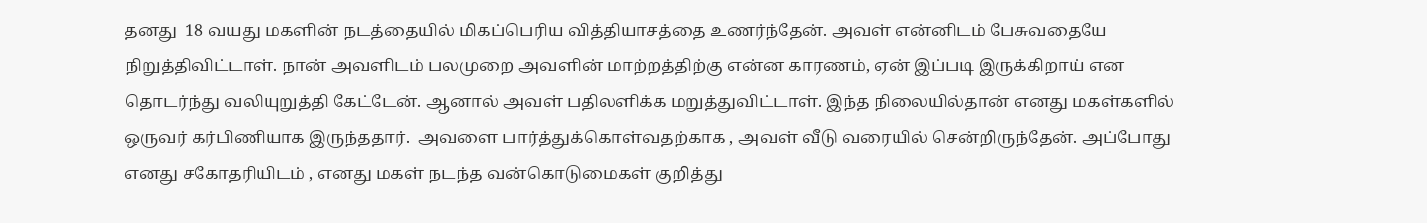தனது  18 வயது மகளின் நடத்தையில் மிகப்பெரிய வித்தியாசத்தை உணர்ந்தேன். அவள் என்னிடம் பேசுவதையே நிறுத்திவிட்டாள். நான் அவளிடம் பலமுறை அவளின் மாற்றத்திற்கு என்ன காரணம், ஏன் இப்படி இருக்கிறாய் என தொடர்ந்து வலியுறுத்தி கேட்டேன். ஆனால் அவள் பதிலளிக்க மறுத்துவிட்டாள். இந்த நிலையில்தான் எனது மகள்களில் ஒருவர் கர்பிணியாக இருந்ததார்.  அவளை பார்த்துக்கொள்வதற்காக , அவள் வீடு வரையில் சென்றிருந்தேன். அப்போது எனது சகோதரியிடம் , எனது மகள் நடந்த வன்கொடுமைகள் குறித்து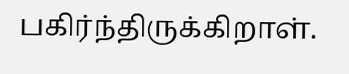பகிர்ந்திருக்கிறாள்.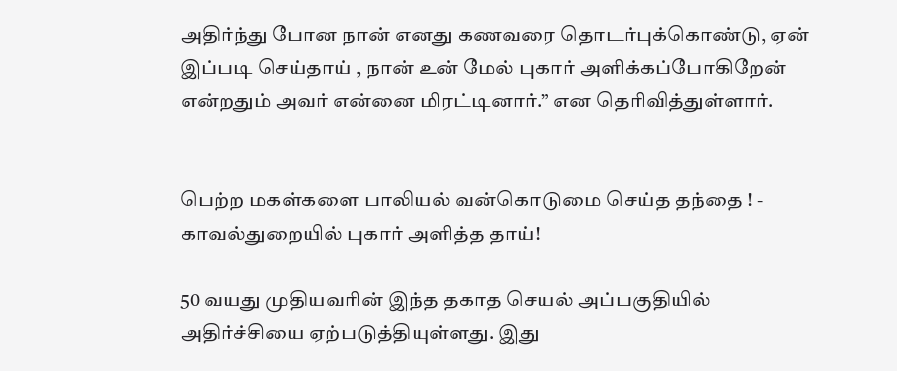அதிர்ந்து போன நான் எனது கணவரை தொடர்புக்கொண்டு, ஏன் இப்படி செய்தாய் , நான் உன் மேல் புகார் அளிக்கப்போகிறேன் என்றதும் அவர் என்னை மிரட்டினார்.” என தெரிவித்துள்ளார்.


பெற்ற மகள்களை பாலியல் வன்கொடுமை செய்த தந்தை ! - காவல்துறையில் புகார் அளித்த தாய்!

50 வயது முதியவரின் இந்த தகாத செயல் அப்பகுதியில் அதிர்ச்சியை ஏற்படுத்தியுள்ளது. இது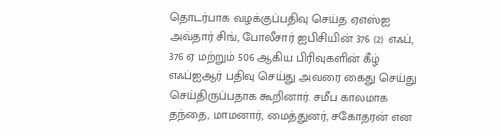தொடர்பாக வழக்குப்பதிவு செய்த ஏஎஸ்ஐ அவ்தார் சிங், போலீசார் ஐபிசியின் 376 (2) எஃப், 376 ஏ மற்றும் 506 ஆகிய பிரிவுகளின் கீழ் எஃப்ஐஆர் பதிவு செய்து அவரை கைது செய்து செய்திருப்பதாக கூறினார். சமீப காலமாக தந்தை, மாமனார், மைத்துனர், சகோதரன் என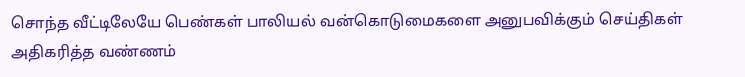சொந்த வீட்டிலேயே பெண்கள் பாலியல் வன்கொடுமைகளை அனுபவிக்கும் செய்திகள் அதிகரித்த வண்ணம்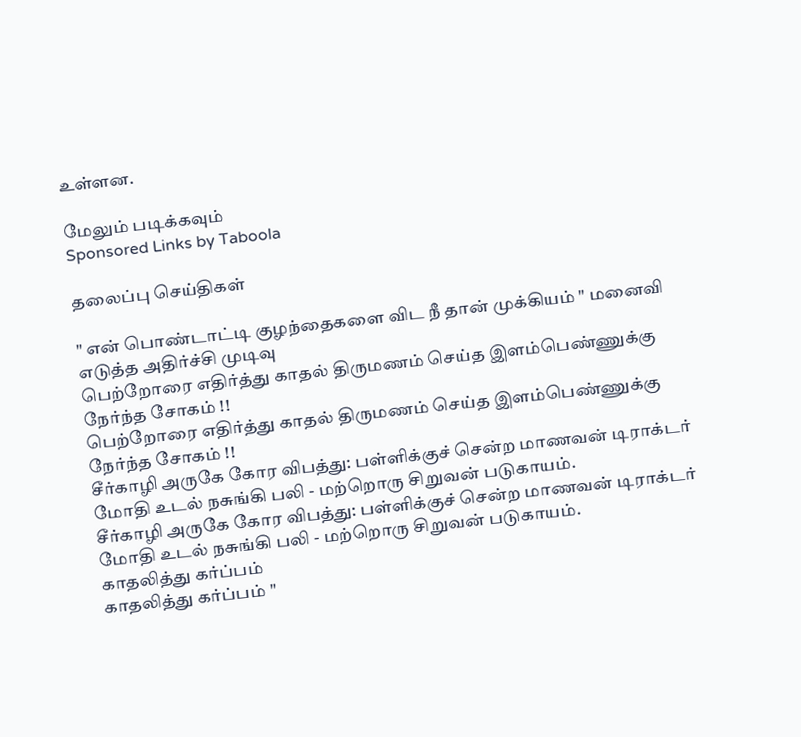உள்ளன.

மேலும் படிக்கவும்
Sponsored Links by Taboola

தலைப்பு செய்திகள்

" என் பொண்டாட்டி குழந்தைகளை விட நீ தான் முக்கியம் " மனைவி எடுத்த அதிர்ச்சி முடிவு
பெற்றோரை எதிர்த்து காதல் திருமணம் செய்த இளம்பெண்ணுக்கு நேர்ந்த சோகம் !!
பெற்றோரை எதிர்த்து காதல் திருமணம் செய்த இளம்பெண்ணுக்கு நேர்ந்த சோகம் !!
சீர்காழி அருகே கோர விபத்து: பள்ளிக்குச் சென்ற மாணவன் டிராக்டர் மோதி உடல் நசுங்கி பலி - மற்றொரு சிறுவன் படுகாயம்.
சீர்காழி அருகே கோர விபத்து: பள்ளிக்குச் சென்ற மாணவன் டிராக்டர் மோதி உடல் நசுங்கி பலி - மற்றொரு சிறுவன் படுகாயம்.
காதலித்து கர்ப்பம்
காதலித்து கர்ப்பம் "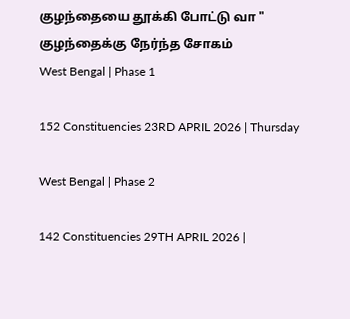குழந்தையை தூக்கி போட்டு வா " குழந்தைக்கு நேர்ந்த சோகம்
West Bengal | Phase 1

152 Constituencies 23RD APRIL 2026 | Thursday

West Bengal | Phase 2

142 Constituencies 29TH APRIL 2026 |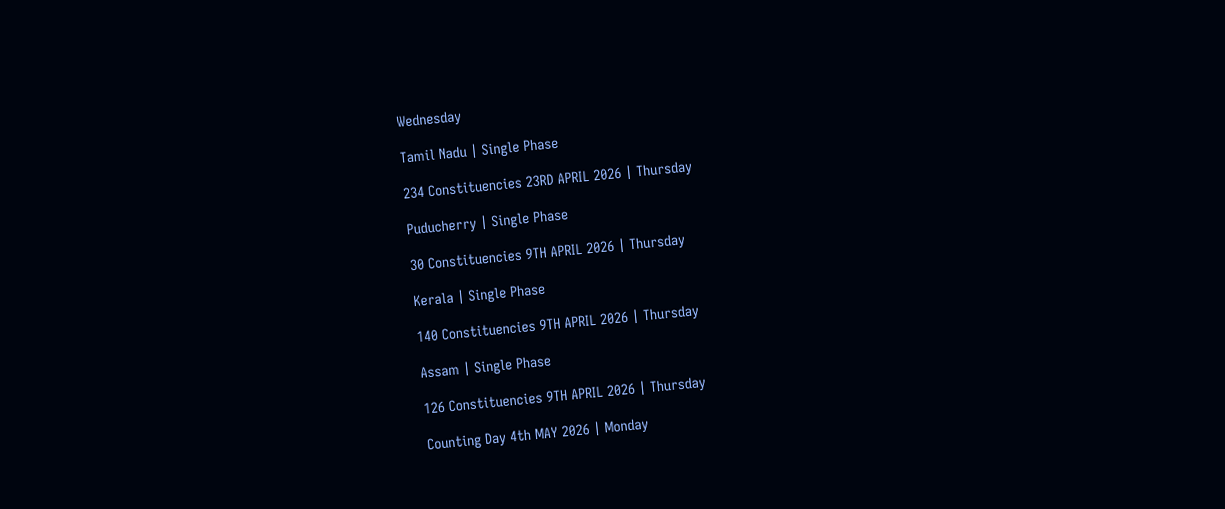Wednesday

Tamil Nadu | Single Phase

234 Constituencies 23RD APRIL 2026 | Thursday

Puducherry | Single Phase

30 Constituencies 9TH APRIL 2026 | Thursday

Kerala | Single Phase

140 Constituencies 9TH APRIL 2026 | Thursday

Assam | Single Phase

126 Constituencies 9TH APRIL 2026 | Thursday

Counting Day 4th MAY 2026 | Monday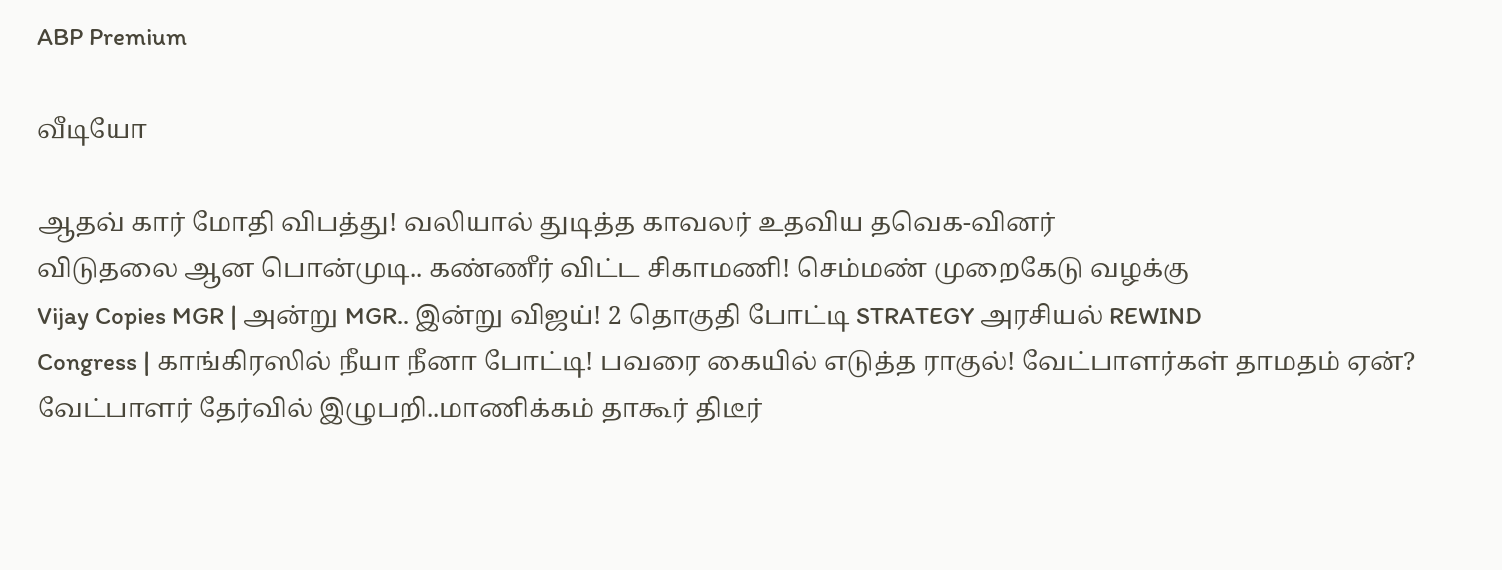ABP Premium

வீடியோ

ஆதவ் கார் மோதி விபத்து! வலியால் துடித்த காவலர் உதவிய தவெக-வினர்
விடுதலை ஆன பொன்முடி.. கண்ணீர் விட்ட சிகாமணி! செம்மண் முறைகேடு வழக்கு
Vijay Copies MGR | அன்று MGR.. இன்று விஜய்! 2 தொகுதி போட்டி STRATEGY அரசியல் REWIND
Congress | காங்கிரஸில் நீயா நீனா போட்டி! பவரை கையில் எடுத்த ராகுல்! வேட்பாளர்கள் தாமதம் ஏன்?
வேட்பாளர் தேர்வில் இழுபறி..மாணிக்கம் தாகூர் திடீர்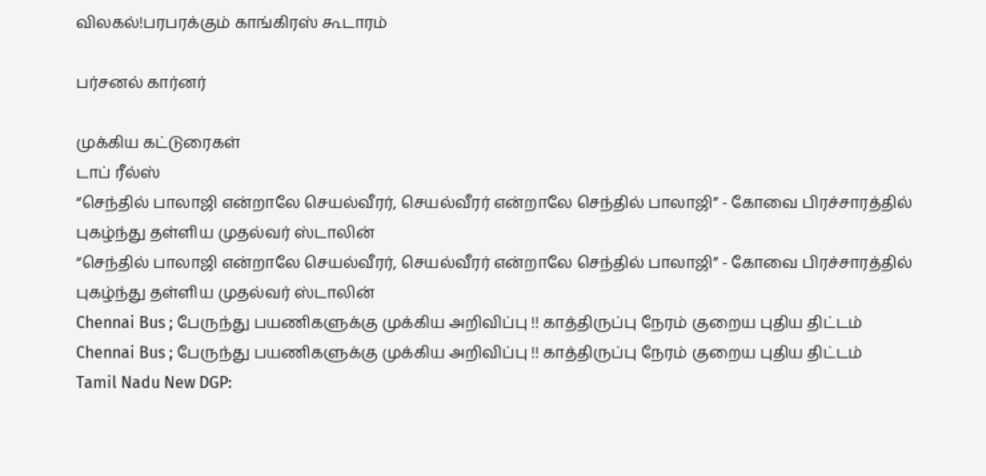விலகல்!பரபரக்கும் காங்கிரஸ் கூடாரம்

பர்சனல் கார்னர்

முக்கிய கட்டுரைகள்
டாப் ரீல்ஸ்
“செந்தில் பாலாஜி என்றாலே செயல்வீரர், செயல்வீரர் என்றாலே செந்தில் பாலாஜி” - கோவை பிரச்சாரத்தில் புகழ்ந்து தள்ளிய முதல்வர் ஸ்டாலின்
“செந்தில் பாலாஜி என்றாலே செயல்வீரர், செயல்வீரர் என்றாலே செந்தில் பாலாஜி” - கோவை பிரச்சாரத்தில் புகழ்ந்து தள்ளிய முதல்வர் ஸ்டாலின்
Chennai Bus ; பேருந்து பயணிகளுக்கு முக்கிய அறிவிப்பு !! காத்திருப்பு நேரம் குறைய புதிய திட்டம்
Chennai Bus ; பேருந்து பயணிகளுக்கு முக்கிய அறிவிப்பு !! காத்திருப்பு நேரம் குறைய புதிய திட்டம்
Tamil Nadu New DGP: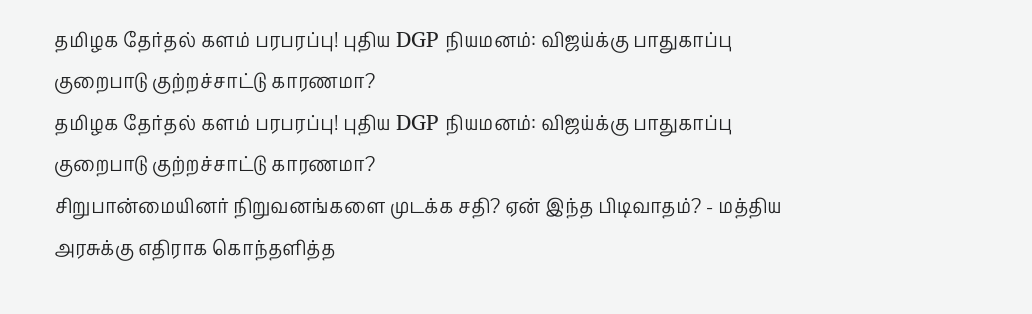தமிழக தேர்தல் களம் பரபரப்பு! புதிய DGP நியமனம்: விஜய்க்கு பாதுகாப்பு குறைபாடு குற்றச்சாட்டு காரணமா?
தமிழக தேர்தல் களம் பரபரப்பு! புதிய DGP நியமனம்: விஜய்க்கு பாதுகாப்பு குறைபாடு குற்றச்சாட்டு காரணமா?
சிறுபான்மையினர் நிறுவனங்களை முடக்க சதி? ஏன் இந்த பிடிவாதம்? - மத்திய அரசுக்கு எதிராக கொந்தளித்த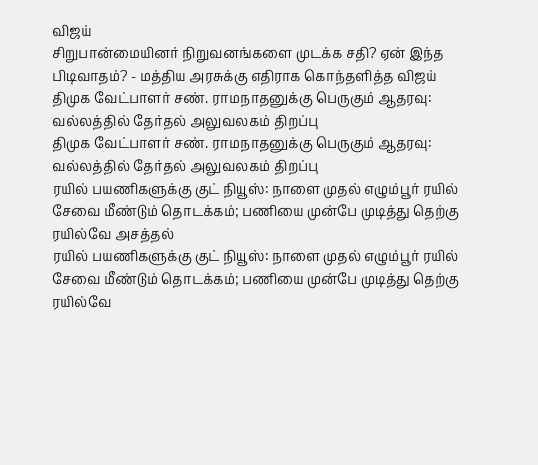விஜய்
சிறுபான்மையினர் நிறுவனங்களை முடக்க சதி? ஏன் இந்த பிடிவாதம்? - மத்திய அரசுக்கு எதிராக கொந்தளித்த விஜய்
திமுக வேட்பாளர் சண். ராமநாதனுக்கு பெருகும் ஆதரவு: வல்லத்தில் தேர்தல் அலுவலகம் திறப்பு
திமுக வேட்பாளர் சண். ராமநாதனுக்கு பெருகும் ஆதரவு: வல்லத்தில் தேர்தல் அலுவலகம் திறப்பு
ரயில் பயணிகளுக்கு குட் நியூஸ்: நாளை முதல் எழும்பூர் ரயில் சேவை மீண்டும் தொடக்கம்; பணியை முன்பே முடித்து தெற்கு ரயில்வே அசத்தல்
ரயில் பயணிகளுக்கு குட் நியூஸ்: நாளை முதல் எழும்பூர் ரயில் சேவை மீண்டும் தொடக்கம்; பணியை முன்பே முடித்து தெற்கு ரயில்வே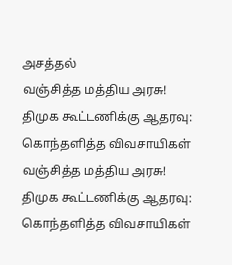அசத்தல்
வஞ்சித்த மத்திய அரசு! திமுக கூட்டணிக்கு ஆதரவு: கொந்தளித்த விவசாயிகள்
வஞ்சித்த மத்திய அரசு! திமுக கூட்டணிக்கு ஆதரவு: கொந்தளித்த விவசாயிகள்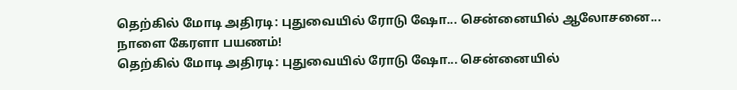தெற்கில் மோடி அதிரடி: புதுவையில் ரோடு ஷோ... சென்னையில் ஆலோசனை... நாளை கேரளா பயணம்!
தெற்கில் மோடி அதிரடி: புதுவையில் ரோடு ஷோ... சென்னையில்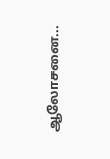ஆலோசனை...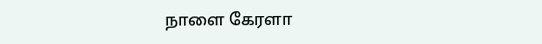நாளை கேரளா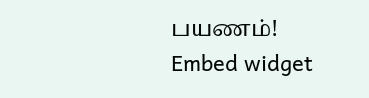பயணம்!
Embed widget